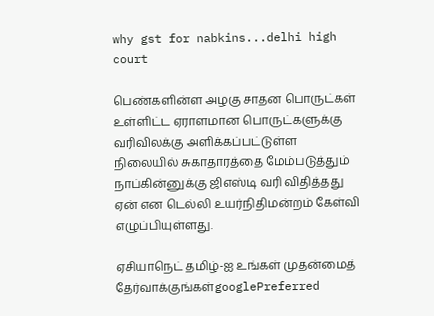why gst for nabkins...delhi high court

பெண்களின்ள அழகு சாதன பொருட்கள் உள்ளிட்ட ஏராளமான பொருட்களுக்கு வரிவிலக்கு அளிக்கப்பட்டுள்ள நிலையில் சுகாதாரத்தை மேம்படுத்தும் நாப்கின்னுக்கு ஜிஎஸ்டி வரி விதித்தது ஏன் என டெல்லி உயர்நிதிமன்றம் கேள்வி எழுப்பியுள்ளது.

ஏசியாநெட் தமிழ்-ஐ உங்கள் முதன்மைத் தேர்வாக்குங்கள்googlePreferred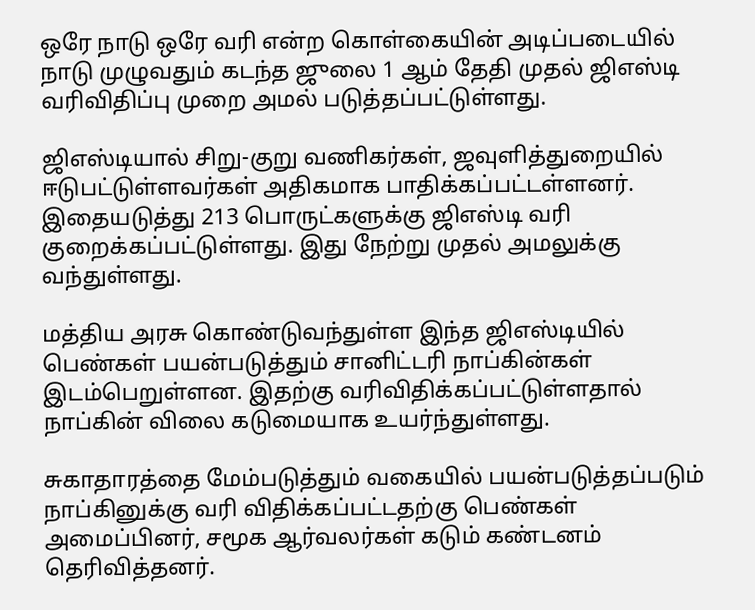ஒரே நாடு ஒரே வரி என்ற கொள்கையின் அடிப்படையில் நாடு முழுவதும் கடந்த ஜுலை 1 ஆம் தேதி முதல் ஜிஎஸ்டி வரிவிதிப்பு முறை அமல் படுத்தப்பட்டுள்ளது.

ஜிஎஸ்டியால் சிறு-குறு வணிகர்கள், ஜவுளித்துறையில் ஈடுபட்டுள்ளவர்கள் அதிகமாக பாதிக்கப்பட்டள்ளனர். இதையடுத்து 213 பொருட்களுக்கு ஜிஎஸ்டி வரி குறைக்கப்பட்டுள்ளது. இது நேற்று முதல் அமலுக்கு வந்துள்ளது.

மத்திய அரசு கொண்டுவந்துள்ள இந்த ஜிஎஸ்டியில் பெண்கள் பயன்படுத்தும் சானிட்டரி நாப்கின்கள் இடம்பெறுள்ளன. இதற்கு வரிவிதிக்கப்பட்டுள்ளதால் நாப்கின் விலை கடுமையாக உயர்ந்துள்ளது.

சுகாதாரத்தை மேம்படுத்தும் வகையில் பயன்படுத்தப்படும் நாப்கினுக்கு வரி விதிக்கப்பட்டதற்கு பெண்கள் அமைப்பினர், சமூக ஆர்வலர்கள் கடும் கண்டனம் தெரிவித்தனர்.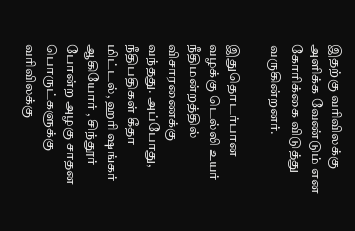இதற்கு வரிவிலக்கு அளிக்க வேண்டும் என கோரிக்கை விடுத்து வருகின்றனர்.

இதுதொடர்பான வழக்கு டெல்லி உயர் நீதிமன்றத்தில் விசாரணைக்கு வந்தது. அப்போது, நீதிபதிகள் கீதா மிட்டல், ஹரி ஷங்கர் ஆகியோர் , சிந்தூர் போன்ற அழகு சாதன பொருட்களுக்கு வரிவிலக்கு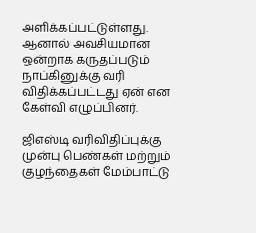அளிக்கப்பட்டுள்ளது. ஆனால் அவசியமான ஒன்றாக கருதப்படும் நாப்கினுக்கு வரி விதிக்கப்பட்டது ஏன் என கேள்வி எழுப்பினர்.

ஜிஎஸ்டி வரிவிதிப்புக்கு முன்பு பெண்கள் மற்றும் குழந்தைகள் மேம்பாட்டு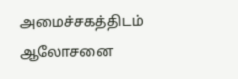அமைச்சகத்திடம் ஆலோசனை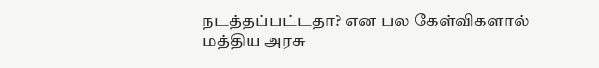நடத்தப்பட்டதா? என பல கேள்விகளால் மத்திய அரசு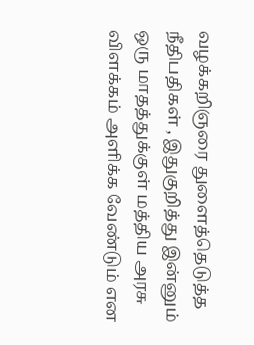வழக்கறிஞரை துளைத்தெடுத்த நீதிபதிகள் , இதுகுறித்து இன்னும் ஒரு மாதத்துக்குள் மத்திய அரசு விளக்கம் அளிக்க வேண்டும் என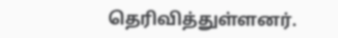தெரிவித்துள்ளனர்.